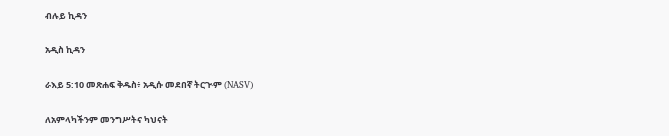ብሉይ ኪዳን

አዲስ ኪዳን

ራእይ 5:10 መጽሐፍ ቅዱስ፥ አዲሱ መደበኛ ትርጒም (NASV)

ለአምላካችንም መንግሥትና ካህናት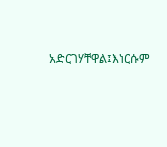አድርገሃቸዋል፤እነርሱም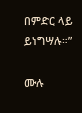በምድር ላይ ይነግሣሉ።”

ሙሉ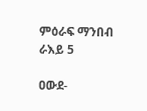ምዕራፍ ማንበብ ራእይ 5

ዐውደ-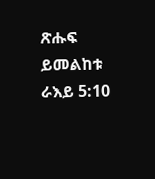ጽሑፍ ይመልከቱ ራእይ 5:10